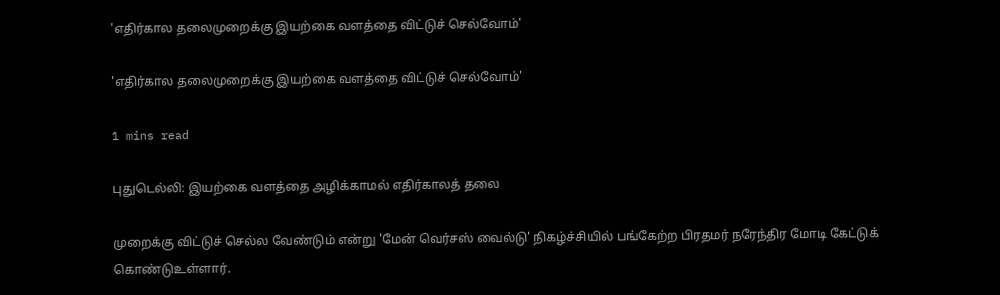'எதிர்கால தலைமுறைக்கு இயற்கை வளத்தை விட்டுச் செல்வோம்'

'எதிர்கால தலைமுறைக்கு இயற்கை வளத்தை விட்டுச் செல்வோம்'

1 mins read

புதுடெல்லி: இயற்கை வளத்தை அழிக்காமல் எதிர்காலத் தலை

முறைக்கு விட்டுச் செல்ல வேண்டும் என்று 'மேன் வெர்சஸ் வைல்டு' நிகழ்ச்சியில் பங்கேற்ற பிரதமர் நரேந்திர மோடி கேட்டுக் கொண்டுஉள்ளார்.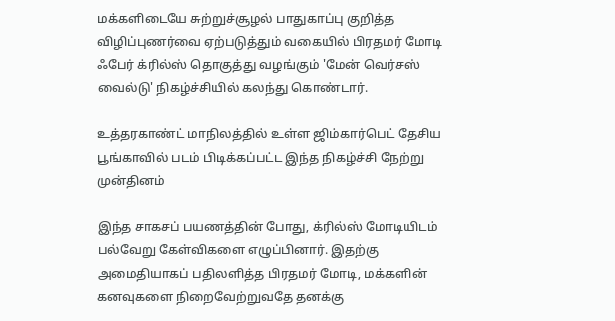மக்களிடையே சுற்றுச்சூழல் பாதுகாப்பு குறித்த விழிப்புணர்வை ஏற்படுத்தும் வகையில் பிரதமர் மோடி ஃபேர் க்ரில்ஸ் தொகுத்து வழங்கும் 'மேன் வெர்சஸ் வைல்டு' நிகழ்ச்சியில் கலந்து கொண்டார்.

உத்தரகாண்ட் மாநிலத்தில் உள்ள ஜிம்கார்பெட் தேசிய பூங்காவில் படம் பிடிக்கப்பட்ட இந்த நிகழ்ச்சி நேற்று முன்தினம்

இந்த சாகசப் பயணத்தின் போது, க்ரில்ஸ் மோடியிடம் பல்வேறு கேள்விகளை எழுப்பினார். இதற்கு அமைதியாகப் பதிலளித்த பிரதமர் மோடி, மக்களின் கனவுகளை நிறைவேற்றுவதே தனக்கு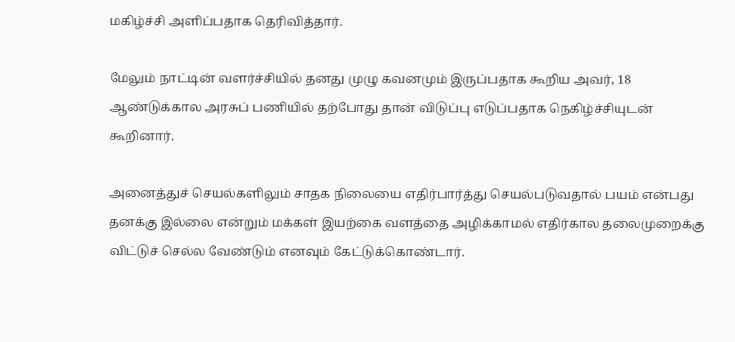மகிழ்ச்சி அளிப்பதாக தெரிவித்தார்.

மேலும் நாட்டின் வளர்ச்சியில் தனது முழு கவனமும் இருப்பதாக கூறிய அவர், 18 ஆண்டுக்கால அரசுப் பணியில் தற்போது தான் விடுப்பு எடுப்பதாக நெகிழ்ச்சியுடன் கூறினார்.

அனைத்துச் செயல்களிலும் சாதக நிலையை எதிர்பார்த்து செயல்படுவதால் பயம் என்பது தனக்கு இல்லை என்றும் மக்கள் இயற்கை வளத்தை அழிக்காமல் எதிர்கால தலைமுறைக்கு விட்டுச் செல்ல வேண்டும் எனவும் கேட்டுக்கொண்டார்.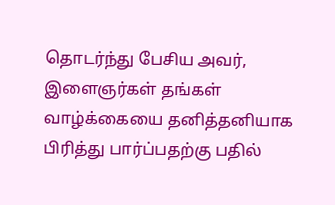தொடர்ந்து பேசிய அவர், இளைஞர்கள் தங்கள் வாழ்க்கையை தனித்தனியாக பிரித்து பார்ப்பதற்கு பதில்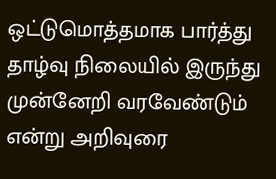ஒட்டுமொத்தமாக பார்த்து தாழ்வு நிலையில் இருந்து முன்னேறி வரவேண்டும் என்று அறிவுரை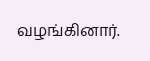வழங்கினார்.